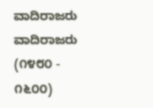ವಾದಿರಾಜರು
ವಾದಿರಾಜರು (೧೪೮೦ - ೧೬೦೦)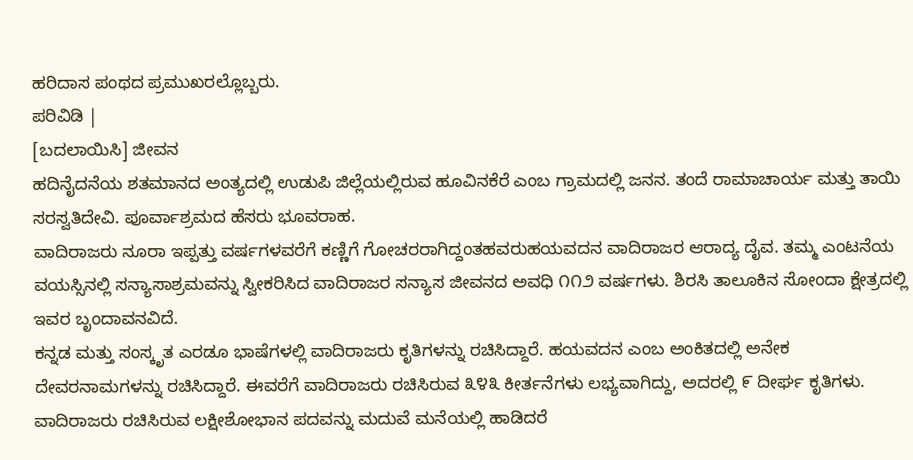ಹರಿದಾಸ ಪಂಥದ ಪ್ರಮುಖರಲ್ಲೊಬ್ಬರು.
ಪರಿವಿಡಿ |
[ಬದಲಾಯಿಸಿ] ಜೀವನ
ಹದಿನೈದನೆಯ ಶತಮಾನದ ಅಂತ್ಯದಲ್ಲಿ ಉಡುಪಿ ಜಿಲ್ಲೆಯಲ್ಲಿರುವ ಹೂವಿನಕೆರೆ ಎಂಬ ಗ್ರಾಮದಲ್ಲಿ ಜನನ. ತಂದೆ ರಾಮಾಚಾರ್ಯ ಮತ್ತು ತಾಯಿ ಸರಸ್ವತಿದೇವಿ. ಪೂರ್ವಾಶ್ರಮದ ಹೆಸರು ಭೂವರಾಹ.
ವಾದಿರಾಜರು ನೂರಾ ಇಪ್ಪತ್ತು ವರ್ಷಗಳವರೆಗೆ ಕಣ್ಣಿಗೆ ಗೋಚರರಾಗಿದ್ದಂತಹವರುಹಯವದನ ವಾದಿರಾಜರ ಆರಾದ್ಯ ದೈವ. ತಮ್ಮ ಎಂಟನೆಯ ವಯಸ್ಸಿನಲ್ಲಿ ಸನ್ಯಾಸಾಶ್ರಮವನ್ನು ಸ್ವೀಕರಿಸಿದ ವಾದಿರಾಜರ ಸನ್ಯಾಸ ಜೀವನದ ಅವಧಿ ೧೧೨ ವರ್ಷಗಳು. ಶಿರಸಿ ತಾಲೂಕಿನ ಸೋಂದಾ ಕ್ಷೇತ್ರದಲ್ಲಿ ಇವರ ಬೃಂದಾವನವಿದೆ.
ಕನ್ನಡ ಮತ್ತು ಸಂಸ್ಕೃತ ಎರಡೂ ಭಾಷೆಗಳಲ್ಲಿ ವಾದಿರಾಜರು ಕೃತಿಗಳನ್ನು ರಚಿಸಿದ್ದಾರೆ. ಹಯವದನ ಎಂಬ ಅಂಕಿತದಲ್ಲಿ ಅನೇಕ ದೇವರನಾಮಗಳನ್ನು ರಚಿಸಿದ್ದಾರೆ. ಈವರೆಗೆ ವಾದಿರಾಜರು ರಚಿಸಿರುವ ೩೪೩ ಕೀರ್ತನೆಗಳು ಲಭ್ಯವಾಗಿದ್ದು, ಅದರಲ್ಲಿ ೯ ದೀರ್ಘ ಕೃತಿಗಳು. ವಾದಿರಾಜರು ರಚಿಸಿರುವ ಲಕ್ಷೀಶೋಭಾನ ಪದವನ್ನು ಮದುವೆ ಮನೆಯಲ್ಲಿ ಹಾಡಿದರೆ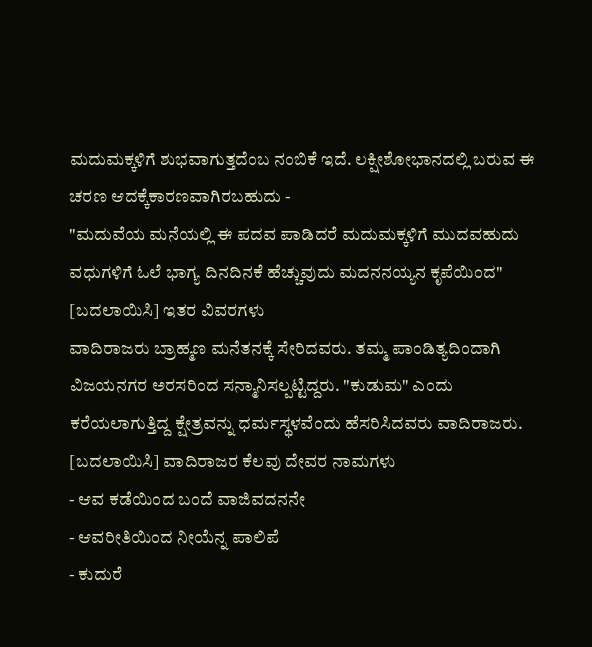ಮದುಮಕ್ಕಳಿಗೆ ಶುಭವಾಗುತ್ತದೆಂಬ ನಂಬಿಕೆ ಇದೆ. ಲಕ್ಷೀಶೋಭಾನದಲ್ಲಿ ಬರುವ ಈ ಚರಣ ಆದಕ್ಕೆಕಾರಣವಾಗಿರಬಹುದು -
"ಮದುವೆಯ ಮನೆಯಲ್ಲಿ ಈ ಪದವ ಪಾಡಿದರೆ ಮದುಮಕ್ಕಳಿಗೆ ಮುದವಹುದು
ವಧುಗಳಿಗೆ ಓಲೆ ಭಾಗ್ಯ ದಿನದಿನಕೆ ಹೆಚ್ಚುವುದು ಮದನನಯ್ಯನ ಕೃಪೆಯಿಂದ"
[ಬದಲಾಯಿಸಿ] ಇತರ ವಿವರಗಳು
ವಾದಿರಾಜರು ಬ್ರಾಹ್ಮಣ ಮನೆತನಕ್ಕೆ ಸೇರಿದವರು. ತಮ್ಮ ಪಾಂಡಿತ್ಯದಿಂದಾಗಿ ವಿಜಯನಗರ ಅರಸರಿಂದ ಸನ್ಮಾನಿಸಲ್ಪಟ್ಟಿದ್ದರು. "ಕುಡುಮ" ಎಂದು ಕರೆಯಲಾಗುತ್ತಿದ್ದ ಕ್ಷೇತ್ರವನ್ನು ಧರ್ಮಸ್ಥಳವೆಂದು ಹೆಸರಿಸಿದವರು ವಾದಿರಾಜರು.
[ಬದಲಾಯಿಸಿ] ವಾದಿರಾಜರ ಕೆಲವು ದೇವರ ನಾಮಗಳು
- ಆವ ಕಡೆಯಿಂದ ಬಂದೆ ವಾಜಿವದನನೇ
- ಆವರೀತಿಯಿಂದ ನೀಯೆನ್ನ ಪಾಲಿಪೆ
- ಕುದುರೆ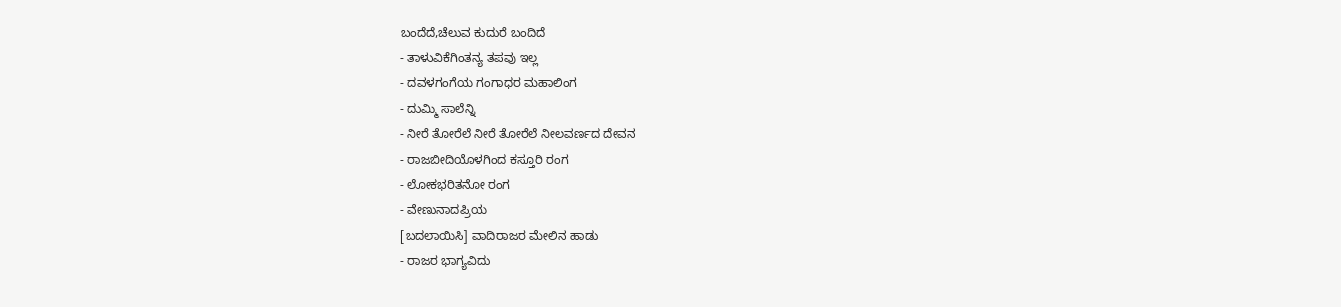ಬಂದೆದೆ,ಚೆಲುವ ಕುದುರೆ ಬಂದಿದೆ
- ತಾಳುವಿಕೆಗಿಂತನ್ಯ ತಪವು ಇಲ್ಲ
- ದವಳಗಂಗೆಯ ಗಂಗಾಧರ ಮಹಾಲಿಂಗ
- ದುಮ್ಮಿ ಸಾಲೆನ್ನಿ
- ನೀರೆ ತೋರೆಲೆ ನೀರೆ ತೋರೆಲೆ ನೀಲವರ್ಣದ ದೇವನ
- ರಾಜಬೀದಿಯೊಳಗಿಂದ ಕಸ್ತೂರಿ ರಂಗ
- ಲೋಕಭರಿತನೋ ರಂಗ
- ವೇಣುನಾದಪ್ರಿಯ
[ಬದಲಾಯಿಸಿ] ವಾದಿರಾಜರ ಮೇಲಿನ ಹಾಡು
- ರಾಜರ ಭಾಗ್ಯವಿದು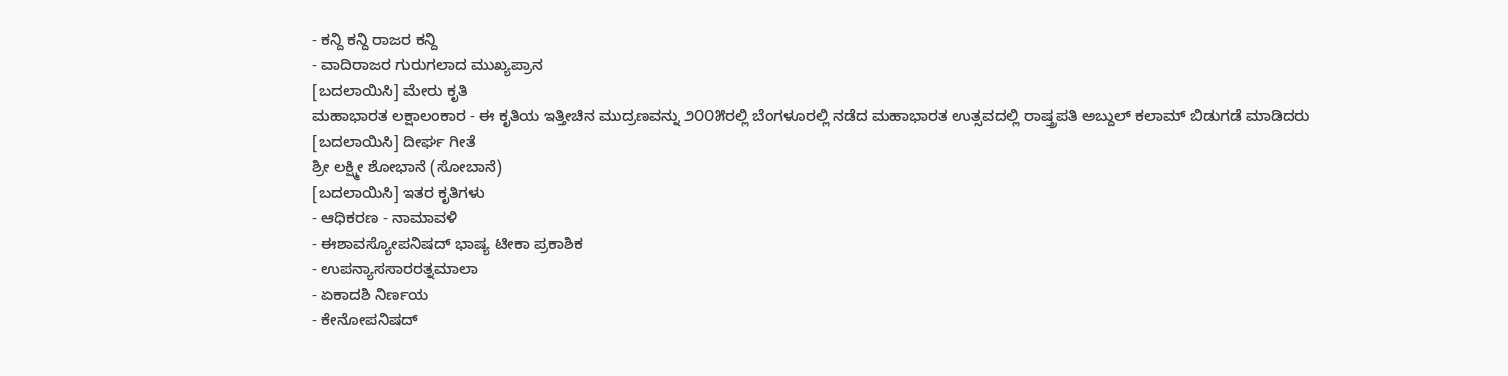- ಕನ್ದಿ ಕನ್ದಿ ರಾಜರ ಕನ್ದಿ
- ವಾದಿರಾಜರ ಗುರುಗಲಾದ ಮುಖ್ಯಪ್ರಾನ
[ಬದಲಾಯಿಸಿ] ಮೇರು ಕೃತಿ
ಮಹಾಭಾರತ ಲಕ್ಷಾಲಂಕಾರ - ಈ ಕೃತಿಯ ಇತ್ತೀಚಿನ ಮುದ್ರಣವನ್ನು ೨೦೦೫ರಲ್ಲಿ ಬೆಂಗಳೂರಲ್ಲಿ ನಡೆದ ಮಹಾಭಾರತ ಉತ್ಸವದಲ್ಲಿ ರಾಷ್ತ್ರಪತಿ ಅಬ್ದುಲ್ ಕಲಾಮ್ ಬಿಡುಗಡೆ ಮಾಡಿದರು
[ಬದಲಾಯಿಸಿ] ದೀರ್ಘ ಗೀತೆ
ಶ್ರೀ ಲಕ್ಷ್ಮೀ ಶೋಭಾನೆ (ಸೋಬಾನೆ)
[ಬದಲಾಯಿಸಿ] ಇತರ ಕೃತಿಗಳು
- ಆಧಿಕರಣ - ನಾಮಾವಳಿ
- ಈಶಾವಸ್ಯೋಪನಿಷದ್ ಭಾಷ್ಯ ಟೀಕಾ ಪ್ರಕಾಶಿಕ
- ಉಪನ್ಯಾಸಸಾರರತ್ನಮಾಲಾ
- ಏಕಾದಶಿ ನಿರ್ಣಯ
- ಕೇನೋಪನಿಷದ್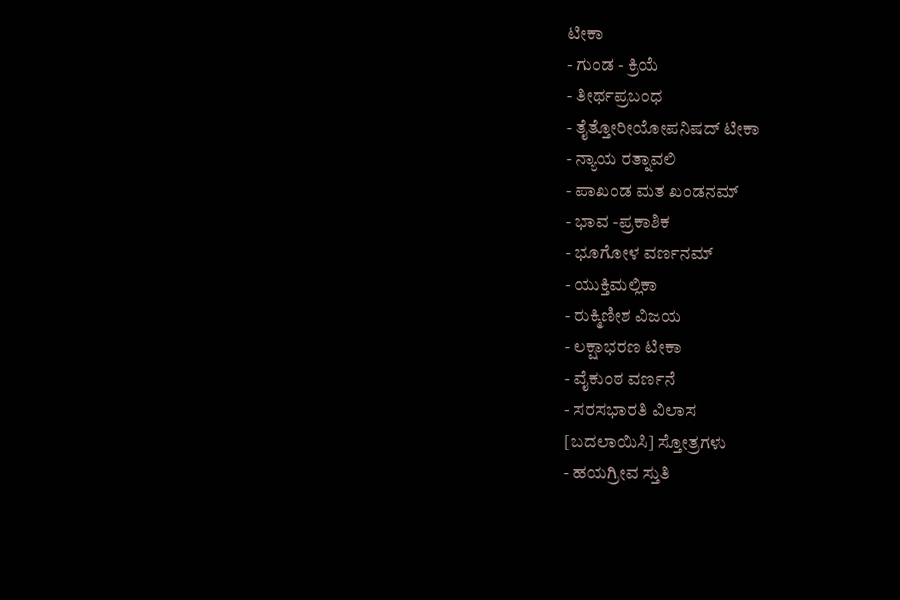ಟೀಕಾ
- ಗುಂಡ - ಕ್ರಿಯೆ
- ತೀರ್ಥಪ್ರಬಂಧ
- ತೈತ್ತೋರೀಯೋಪನಿಷದ್ ಟೀಕಾ
- ನ್ಯಾಯ ರತ್ನಾವಲಿ
- ಪಾಖಂಡ ಮತ ಖಂಡನಮ್
- ಭಾವ -ಪ್ರಕಾಶಿಕ
- ಭೂಗೋಳ ವರ್ಣನಮ್
- ಯುಕ್ತಿಮಲ್ಲಿಕಾ
- ರುಕ್ಮಿಣೀಶ ವಿಜಯ
- ಲಕ್ಷಾಭರಣ ಟೀಕಾ
- ವೈಕುಂಠ ವರ್ಣನೆ
- ಸರಸಭಾರತಿ ವಿಲಾಸ
[ಬದಲಾಯಿಸಿ] ಸ್ತೋತ್ರಗಳು
- ಹಯಗ್ರೀವ ಸ್ತುತಿ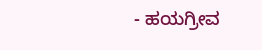- ಹಯಗ್ರೀವ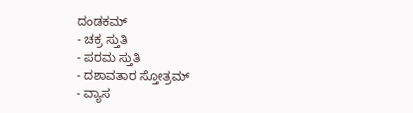ದಂಡಕಮ್
- ಚಕ್ರ ಸ್ತುತಿ
- ಪರಮ ಸ್ತುತಿ
- ದಶಾವತಾರ ಸ್ತೋತ್ರಮ್
- ವ್ಯಾಸ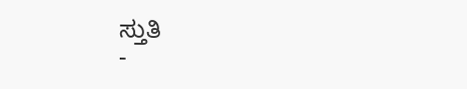ಸ್ತುತಿ
-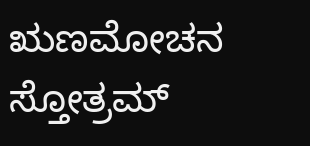ಋಣಮೋಚನ ಸ್ತೋತ್ರಮ್